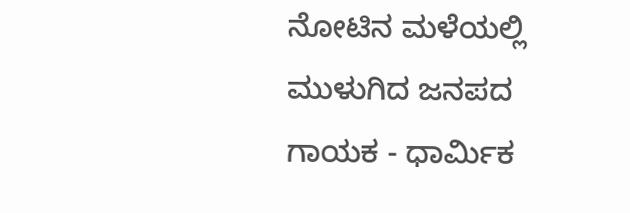ನೋಟಿನ ಮಳೆಯಲ್ಲಿ ಮುಳುಗಿದ ಜನಪದ ಗಾಯಕ - ಧಾರ್ಮಿಕ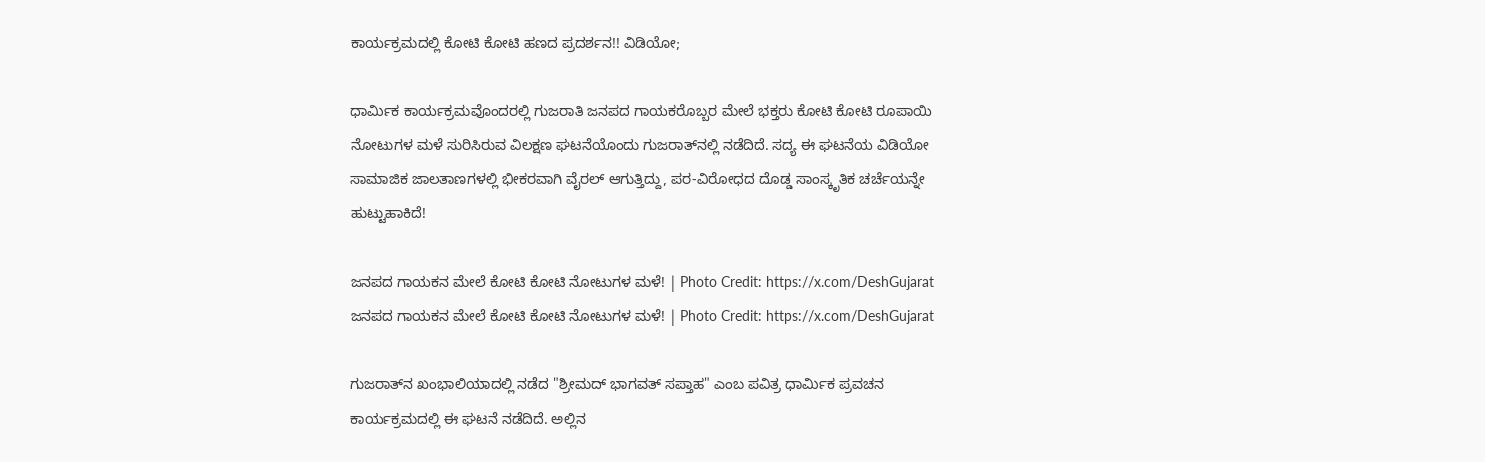ಕಾರ್ಯಕ್ರಮದಲ್ಲಿ ಕೋಟಿ ಕೋಟಿ ಹಣದ ಪ್ರದರ್ಶನ!! ವಿಡಿಯೋ;

ಧಾರ್ಮಿಕ ಕಾರ್ಯಕ್ರಮವೊಂದರಲ್ಲಿ ಗುಜರಾತಿ ಜನಪದ ಗಾಯಕರೊಬ್ಬರ ಮೇಲೆ ಭಕ್ತರು ಕೋಟಿ ಕೋಟಿ ರೂಪಾಯಿ ನೋಟುಗಳ ಮಳೆ ಸುರಿಸಿರುವ ವಿಲಕ್ಷಣ ಘಟನೆಯೊಂದು ಗುಜರಾತ್‌ನಲ್ಲಿ ನಡೆದಿದೆ. ಸದ್ಯ ಈ ಘಟನೆಯ ವಿಡಿಯೋ ಸಾಮಾಜಿಕ ಜಾಲತಾಣಗಳಲ್ಲಿ ಭೀಕರವಾಗಿ ವೈರಲ್ ಆಗುತ್ತಿದ್ದು, ಪರ-ವಿರೋಧದ ದೊಡ್ಡ ಸಾಂಸ್ಕೃತಿಕ ಚರ್ಚೆಯನ್ನೇ ಹುಟ್ಟುಹಾಕಿದೆ!

ಜನಪದ ಗಾಯಕನ ಮೇಲೆ ಕೋಟಿ ಕೋಟಿ ನೋಟುಗಳ ಮಳೆ! | Photo Credit: https://x.com/DeshGujarat
ಜನಪದ ಗಾಯಕನ ಮೇಲೆ ಕೋಟಿ ಕೋಟಿ ನೋಟುಗಳ ಮಳೆ! | Photo Credit: https://x.com/DeshGujarat

ಗುಜರಾತ್‌ನ ಖಂಭಾಲಿಯಾದಲ್ಲಿ ನಡೆದ "ಶ್ರೀಮದ್ ಭಾಗವತ್ ಸಪ್ತಾಹ" ಎಂಬ ಪವಿತ್ರ ಧಾರ್ಮಿಕ ಪ್ರವಚನ ಕಾರ್ಯಕ್ರಮದಲ್ಲಿ ಈ ಘಟನೆ ನಡೆದಿದೆ. ಅಲ್ಲಿನ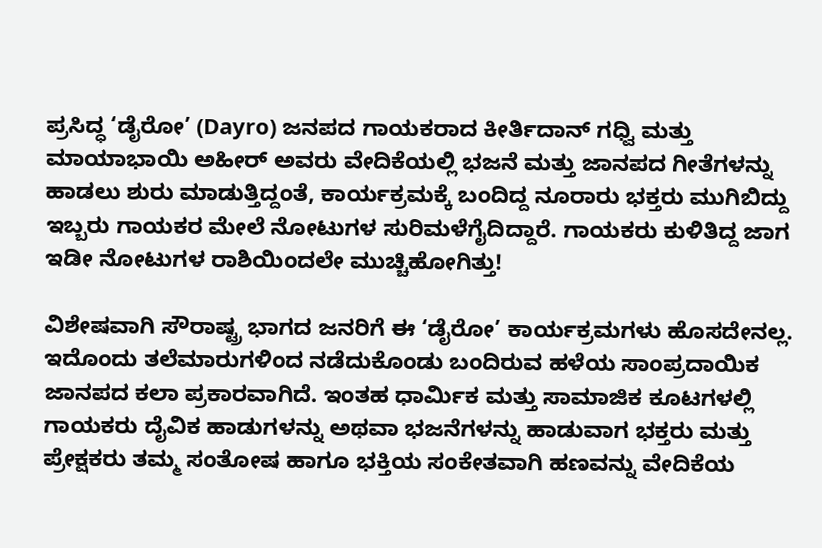ಪ್ರಸಿದ್ಧ ‘ಡೈರೋ’ (Dayro) ಜನಪದ ಗಾಯಕರಾದ ಕೀರ್ತಿದಾನ್ ಗಧ್ವಿ ಮತ್ತು ಮಾಯಾಭಾಯಿ ಅಹೀರ್ ಅವರು ವೇದಿಕೆಯಲ್ಲಿ ಭಜನೆ ಮತ್ತು ಜಾನಪದ ಗೀತೆಗಳನ್ನು ಹಾಡಲು ಶುರು ಮಾಡುತ್ತಿದ್ದಂತೆ, ಕಾರ್ಯಕ್ರಮಕ್ಕೆ ಬಂದಿದ್ದ ನೂರಾರು ಭಕ್ತರು ಮುಗಿಬಿದ್ದು ಇಬ್ಬರು ಗಾಯಕರ ಮೇಲೆ ನೋಟುಗಳ ಸುರಿಮಳೆಗೈದಿದ್ದಾರೆ. ಗಾಯಕರು ಕುಳಿತಿದ್ದ ಜಾಗ ಇಡೀ ನೋಟುಗಳ ರಾಶಿಯಿಂದಲೇ ಮುಚ್ಚಿಹೋಗಿತ್ತು!

ವಿಶೇಷವಾಗಿ ಸೌರಾಷ್ಟ್ರ ಭಾಗದ ಜನರಿಗೆ ಈ ‘ಡೈರೋ’ ಕಾರ್ಯಕ್ರಮಗಳು ಹೊಸದೇನಲ್ಲ. ಇದೊಂದು ತಲೆಮಾರುಗಳಿಂದ ನಡೆದುಕೊಂಡು ಬಂದಿರುವ ಹಳೆಯ ಸಾಂಪ್ರದಾಯಿಕ ಜಾನಪದ ಕಲಾ ಪ್ರಕಾರವಾಗಿದೆ. ಇಂತಹ ಧಾರ್ಮಿಕ ಮತ್ತು ಸಾಮಾಜಿಕ ಕೂಟಗಳಲ್ಲಿ ಗಾಯಕರು ದೈವಿಕ ಹಾಡುಗಳನ್ನು ಅಥವಾ ಭಜನೆಗಳನ್ನು ಹಾಡುವಾಗ ಭಕ್ತರು ಮತ್ತು ಪ್ರೇಕ್ಷಕರು ತಮ್ಮ ಸಂತೋಷ ಹಾಗೂ ಭಕ್ತಿಯ ಸಂಕೇತವಾಗಿ ಹಣವನ್ನು ವೇದಿಕೆಯ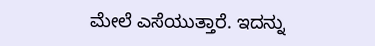ಮೇಲೆ ಎಸೆಯುತ್ತಾರೆ. ಇದನ್ನು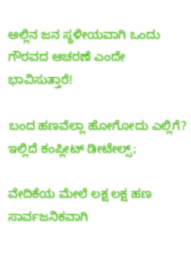ಅಲ್ಲಿನ ಜನ ಸ್ಥಳೀಯವಾಗಿ ಒಂದು ಗೌರವದ ಆಚರಣೆ ಎಂದೇ ಭಾವಿಸುತ್ತಾರೆ!

ಬಂದ ಹಣವೆಲ್ಲಾ ಹೋಗೋದು ಎಲ್ಲಿಗೆ? ಇಲ್ಲಿದೆ ಕಂಪ್ಲೀಟ್ ಡೀಟೇಲ್ಸ್;

ವೇದಿಕೆಯ ಮೇಲೆ ಲಕ್ಷ ಲಕ್ಷ ಹಣ ಸಾರ್ವಜನಿಕವಾಗಿ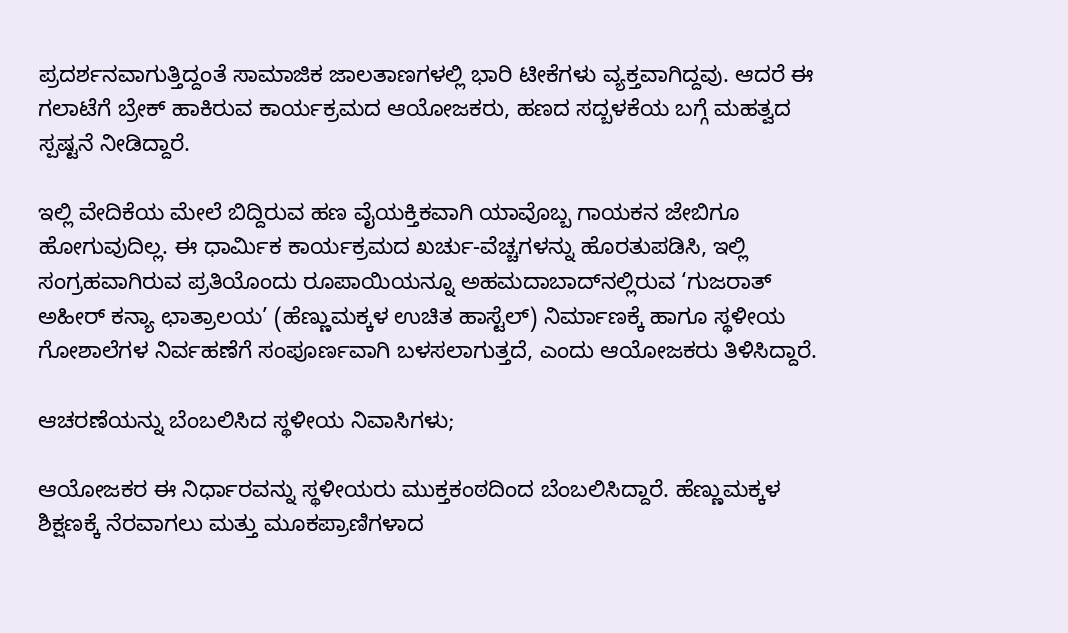ಪ್ರದರ್ಶನವಾಗುತ್ತಿದ್ದಂತೆ ಸಾಮಾಜಿಕ ಜಾಲತಾಣಗಳಲ್ಲಿ ಭಾರಿ ಟೀಕೆಗಳು ವ್ಯಕ್ತವಾಗಿದ್ದವು. ಆದರೆ ಈ ಗಲಾಟೆಗೆ ಬ್ರೇಕ್ ಹಾಕಿರುವ ಕಾರ್ಯಕ್ರಮದ ಆಯೋಜಕರು, ಹಣದ ಸದ್ಬಳಕೆಯ ಬಗ್ಗೆ ಮಹತ್ವದ ಸ್ಪಷ್ಟನೆ ನೀಡಿದ್ದಾರೆ.

ಇಲ್ಲಿ ವೇದಿಕೆಯ ಮೇಲೆ ಬಿದ್ದಿರುವ ಹಣ ವೈಯಕ್ತಿಕವಾಗಿ ಯಾವೊಬ್ಬ ಗಾಯಕನ ಜೇಬಿಗೂ ಹೋಗುವುದಿಲ್ಲ. ಈ ಧಾರ್ಮಿಕ ಕಾರ್ಯಕ್ರಮದ ಖರ್ಚು-ವೆಚ್ಚಗಳನ್ನು ಹೊರತುಪಡಿಸಿ, ಇಲ್ಲಿ ಸಂಗ್ರಹವಾಗಿರುವ ಪ್ರತಿಯೊಂದು ರೂಪಾಯಿಯನ್ನೂ ಅಹಮದಾಬಾದ್‌ನಲ್ಲಿರುವ ‘ಗುಜರಾತ್ ಅಹೀರ್ ಕನ್ಯಾ ಛಾತ್ರಾಲಯ’ (ಹೆಣ್ಣುಮಕ್ಕಳ ಉಚಿತ ಹಾಸ್ಟೆಲ್) ನಿರ್ಮಾಣಕ್ಕೆ ಹಾಗೂ ಸ್ಥಳೀಯ ಗೋಶಾಲೆಗಳ ನಿರ್ವಹಣೆಗೆ ಸಂಪೂರ್ಣವಾಗಿ ಬಳಸಲಾಗುತ್ತದೆ, ಎಂದು ಆಯೋಜಕರು ತಿಳಿಸಿದ್ದಾರೆ.

ಆಚರಣೆಯನ್ನು ಬೆಂಬಲಿಸಿದ ಸ್ಥಳೀಯ ನಿವಾಸಿಗಳು;

ಆಯೋಜಕರ ಈ ನಿರ್ಧಾರವನ್ನು ಸ್ಥಳೀಯರು ಮುಕ್ತಕಂಠದಿಂದ ಬೆಂಬಲಿಸಿದ್ದಾರೆ. ಹೆಣ್ಣುಮಕ್ಕಳ ಶಿಕ್ಷಣಕ್ಕೆ ನೆರವಾಗಲು ಮತ್ತು ಮೂಕಪ್ರಾಣಿಗಳಾದ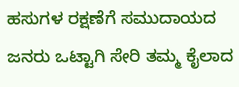ಹಸುಗಳ ರಕ್ಷಣೆಗೆ ಸಮುದಾಯದ ಜನರು ಒಟ್ಟಾಗಿ ಸೇರಿ ತಮ್ಮ ಕೈಲಾದ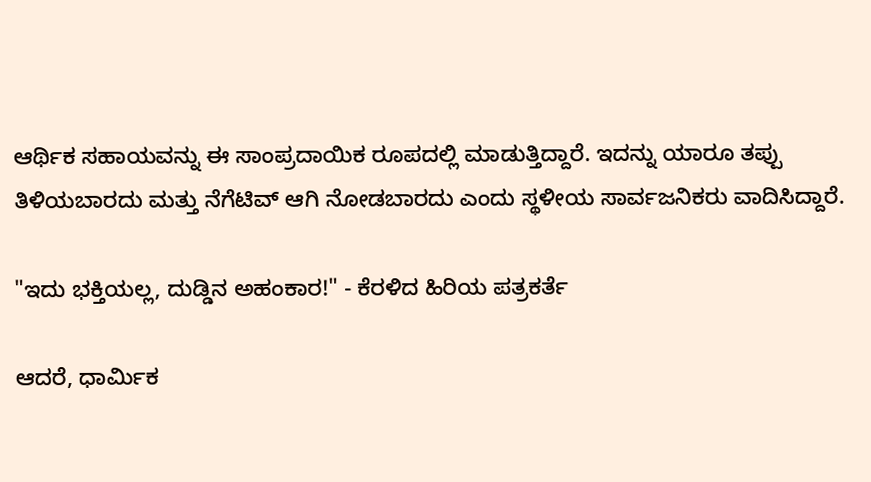ಆರ್ಥಿಕ ಸಹಾಯವನ್ನು ಈ ಸಾಂಪ್ರದಾಯಿಕ ರೂಪದಲ್ಲಿ ಮಾಡುತ್ತಿದ್ದಾರೆ. ಇದನ್ನು ಯಾರೂ ತಪ್ಪು ತಿಳಿಯಬಾರದು ಮತ್ತು ನೆಗೆಟಿವ್ ಆಗಿ ನೋಡಬಾರದು ಎಂದು ಸ್ಥಳೀಯ ಸಾರ್ವಜನಿಕರು ವಾದಿಸಿದ್ದಾರೆ.

"ಇದು ಭಕ್ತಿಯಲ್ಲ, ದುಡ್ಡಿನ ಅಹಂಕಾರ!" - ಕೆರಳಿದ ಹಿರಿಯ ಪತ್ರಕರ್ತೆ

ಆದರೆ, ಧಾರ್ಮಿಕ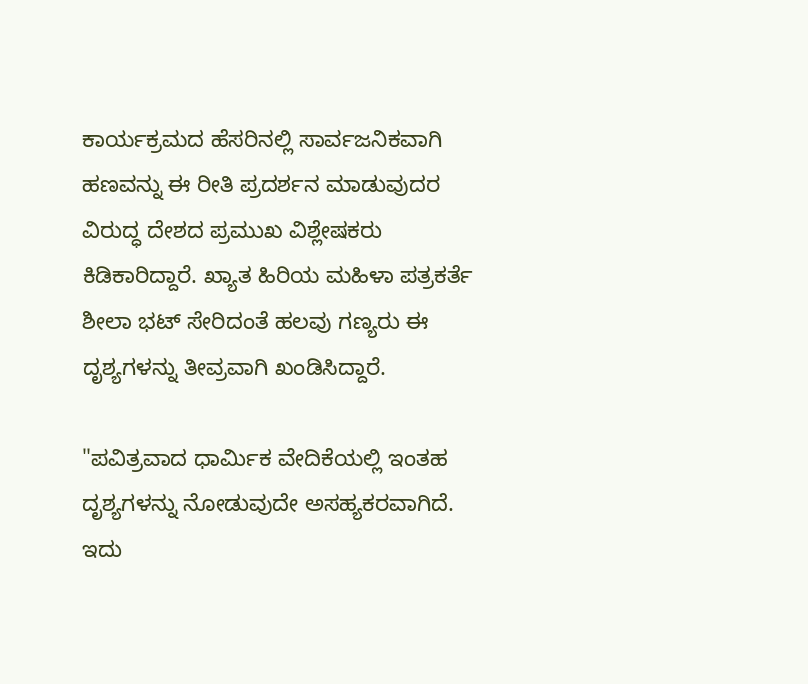ಕಾರ್ಯಕ್ರಮದ ಹೆಸರಿನಲ್ಲಿ ಸಾರ್ವಜನಿಕವಾಗಿ ಹಣವನ್ನು ಈ ರೀತಿ ಪ್ರದರ್ಶನ ಮಾಡುವುದರ ವಿರುದ್ಧ ದೇಶದ ಪ್ರಮುಖ ವಿಶ್ಲೇಷಕರು ಕಿಡಿಕಾರಿದ್ದಾರೆ. ಖ್ಯಾತ ಹಿರಿಯ ಮಹಿಳಾ ಪತ್ರಕರ್ತೆ ಶೀಲಾ ಭಟ್ ಸೇರಿದಂತೆ ಹಲವು ಗಣ್ಯರು ಈ ದೃಶ್ಯಗಳನ್ನು ತೀವ್ರವಾಗಿ ಖಂಡಿಸಿದ್ದಾರೆ.

"ಪವಿತ್ರವಾದ ಧಾರ್ಮಿಕ ವೇದಿಕೆಯಲ್ಲಿ ಇಂತಹ ದೃಶ್ಯಗಳನ್ನು ನೋಡುವುದೇ ಅಸಹ್ಯಕರವಾಗಿದೆ. ಇದು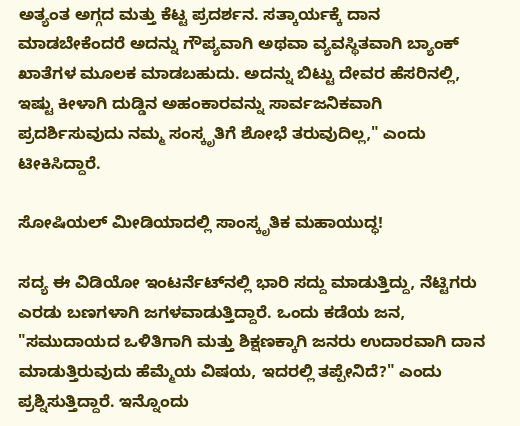ಅತ್ಯಂತ ಅಗ್ಗದ ಮತ್ತು ಕೆಟ್ಟ ಪ್ರದರ್ಶನ. ಸತ್ಕಾರ್ಯಕ್ಕೆ ದಾನ ಮಾಡಬೇಕೆಂದರೆ ಅದನ್ನು ಗೌಪ್ಯವಾಗಿ ಅಥವಾ ವ್ಯವಸ್ಥಿತವಾಗಿ ಬ್ಯಾಂಕ್ ಖಾತೆಗಳ ಮೂಲಕ ಮಾಡಬಹುದು. ಅದನ್ನು ಬಿಟ್ಟು ದೇವರ ಹೆಸರಿನಲ್ಲಿ, ಇಷ್ಟು ಕೀಳಾಗಿ ದುಡ್ಡಿನ ಅಹಂಕಾರವನ್ನು ಸಾರ್ವಜನಿಕವಾಗಿ ಪ್ರದರ್ಶಿಸುವುದು ನಮ್ಮ ಸಂಸ್ಕೃತಿಗೆ ಶೋಭೆ ತರುವುದಿಲ್ಲ," ಎಂದು ಟೀಕಿಸಿದ್ದಾರೆ.

ಸೋಷಿಯಲ್ ಮೀಡಿಯಾದಲ್ಲಿ ಸಾಂಸ್ಕೃತಿಕ ಮಹಾಯುದ್ಧ!

ಸದ್ಯ ಈ ವಿಡಿಯೋ ಇಂಟರ್ನೆಟ್‌ನಲ್ಲಿ ಭಾರಿ ಸದ್ದು ಮಾಡುತ್ತಿದ್ದು, ನೆಟ್ಟಿಗರು ಎರಡು ಬಣಗಳಾಗಿ ಜಗಳವಾಡುತ್ತಿದ್ದಾರೆ. ಒಂದು ಕಡೆಯ ಜನ, "ಸಮುದಾಯದ ಒಳಿತಿಗಾಗಿ ಮತ್ತು ಶಿಕ್ಷಣಕ್ಕಾಗಿ ಜನರು ಉದಾರವಾಗಿ ದಾನ ಮಾಡುತ್ತಿರುವುದು ಹೆಮ್ಮೆಯ ವಿಷಯ, ಇದರಲ್ಲಿ ತಪ್ಪೇನಿದೆ?" ಎಂದು ಪ್ರಶ್ನಿಸುತ್ತಿದ್ದಾರೆ. ಇನ್ನೊಂದು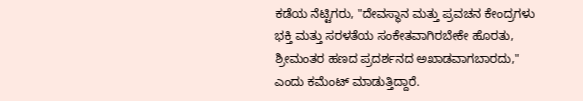ಕಡೆಯ ನೆಟ್ಟಿಗರು, "ದೇವಸ್ಥಾನ ಮತ್ತು ಪ್ರವಚನ ಕೇಂದ್ರಗಳು ಭಕ್ತಿ ಮತ್ತು ಸರಳತೆಯ ಸಂಕೇತವಾಗಿರಬೇಕೇ ಹೊರತು, ಶ್ರೀಮಂತರ ಹಣದ ಪ್ರದರ್ಶನದ ಅಖಾಡವಾಗಬಾರದು," ಎಂದು ಕಮೆಂಟ್ ಮಾಡುತ್ತಿದ್ದಾರೆ.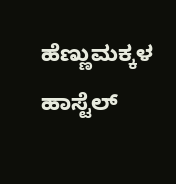ಹೆಣ್ಣುಮಕ್ಕಳ ಹಾಸ್ಟೆಲ್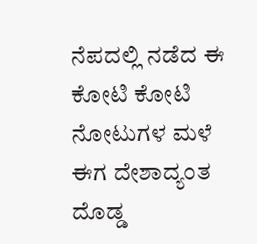ನೆಪದಲ್ಲಿ ನಡೆದ ಈ ಕೋಟಿ ಕೋಟಿ ನೋಟುಗಳ ಮಳೆ ಈಗ ದೇಶಾದ್ಯಂತ ದೊಡ್ಡ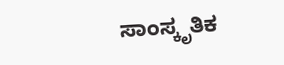ಸಾಂಸ್ಕೃತಿಕ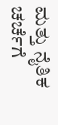ಮತ್ತು ನೈತಿಕ ಚರ್ಚೆಗೆ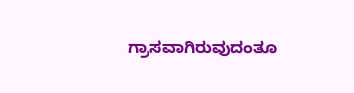ಗ್ರಾಸವಾಗಿರುವುದಂತೂ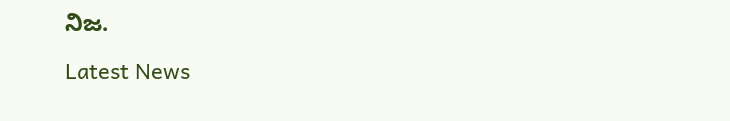ನಿಜ.

Latest News